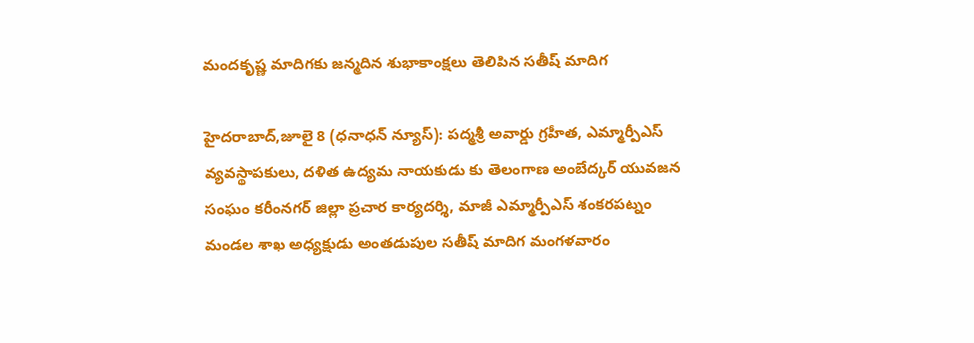మందకృష్ణ మాదిగకు జన్మదిన శుభాకాంక్షలు తెలిపిన సతీష్ మాదిగ

హైదరాబాద్,జూలై 8 (ధనాధన్ న్యూస్): పద్మశ్రీ అవార్డు గ్రహీత, ఎమ్మార్పీఎస్ వ్యవస్థాపకులు, దళిత ఉద్యమ నాయకుడు కు తెలంగాణ అంబేద్కర్ యువజన సంఘం కరీంనగర్ జిల్లా ప్రచార కార్యదర్శి, మాజీ ఎమ్మార్పీఎస్ శంకరపట్నం మండల శాఖ అధ్యక్షుడు అంతడుపుల సతీష్ మాదిగ మంగళవారం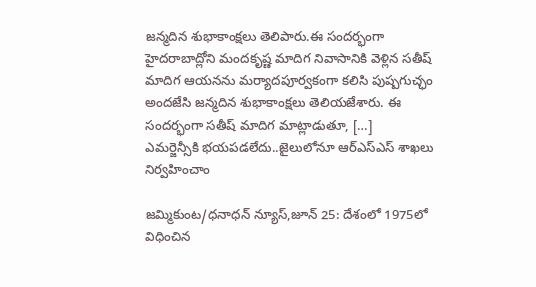జన్మదిన శుభాకాంక్షలు తెలిపారు.ఈ సందర్భంగా హైదరాబాద్లోని మందకృష్ణ మాదిగ నివాసానికి వెళ్లిన సతీష్ మాదిగ ఆయనను మర్యాదపూర్వకంగా కలిసి పుష్పగుచ్ఛం అందజేసి జన్మదిన శుభాకాంక్షలు తెలియజేశారు. ఈ సందర్భంగా సతీష్ మాదిగ మాట్లాడుతూ, […]
ఎమర్జెన్సీకి భయపడలేదు..జైలులోనూ ఆర్ఎస్ఎస్ శాఖలు నిర్వహించాం

జమ్మికుంట/ధనాధన్ న్యూస్,జూన్ 25: దేశంలో 1975లో విధించిన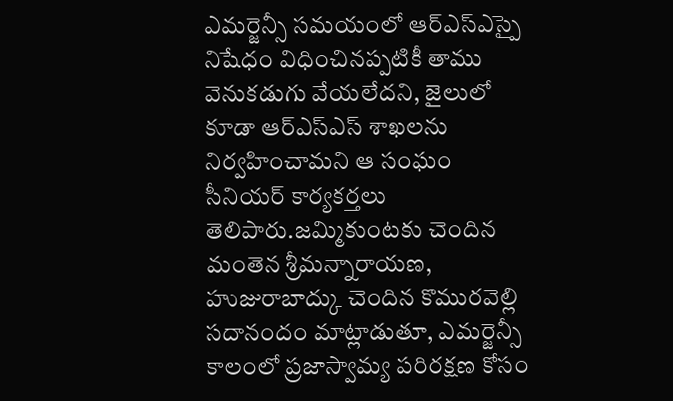ఎమర్జెన్సీ సమయంలో ఆర్ఎస్ఎస్పై నిషేధం విధించినప్పటికీ తాము వెనుకడుగు వేయలేదని, జైలులో కూడా ఆర్ఎస్ఎస్ శాఖలను నిర్వహించామని ఆ సంఘం సీనియర్ కార్యకర్తలు తెలిపారు.జమ్మికుంటకు చెందిన మంతెన శ్రీమన్నారాయణ, హుజురాబాద్కు చెందిన కొమురవెల్లి సదానందం మాట్లాడుతూ, ఎమర్జెన్సీ కాలంలో ప్రజాస్వామ్య పరిరక్షణ కోసం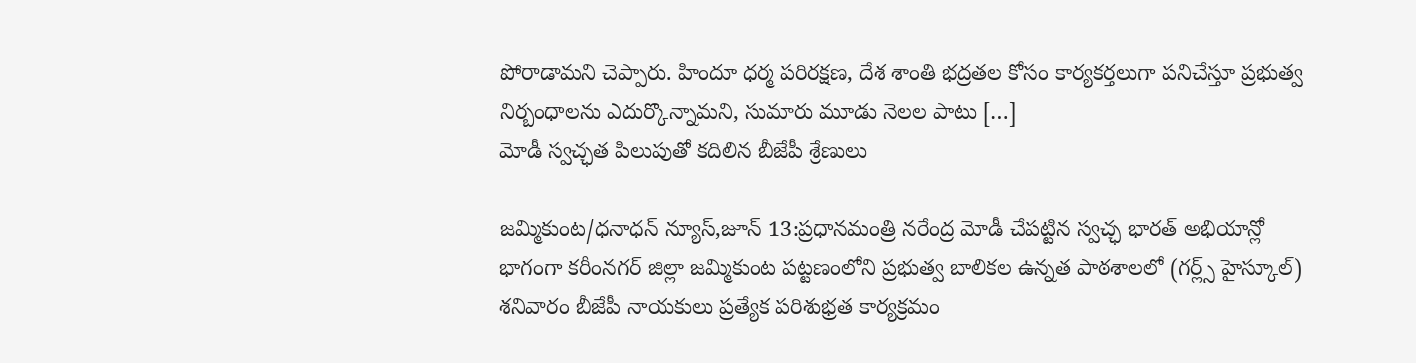పోరాడామని చెప్పారు. హిందూ ధర్మ పరిరక్షణ, దేశ శాంతి భద్రతల కోసం కార్యకర్తలుగా పనిచేస్తూ ప్రభుత్వ నిర్బంధాలను ఎదుర్కొన్నామని, సుమారు మూడు నెలల పాటు […]
మోడీ స్వచ్ఛత పిలుపుతో కదిలిన బీజేపీ శ్రేణులు

జమ్మికుంట/ధనాధన్ న్యూస్,జూన్ 13:ప్రధానమంత్రి నరేంద్ర మోడీ చేపట్టిన స్వచ్ఛ భారత్ అభియాన్లో భాగంగా కరీంనగర్ జిల్లా జమ్మికుంట పట్టణంలోని ప్రభుత్వ బాలికల ఉన్నత పాఠశాలలో (గర్ల్స్ హైస్కూల్) శనివారం బీజేపీ నాయకులు ప్రత్యేక పరిశుభ్రత కార్యక్రమం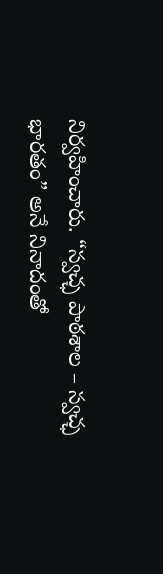నిర్వహించారు. “స్వచ్ఛ పాఠశాల – స్వచ్ఛ భారతం” అనే నినాదంతో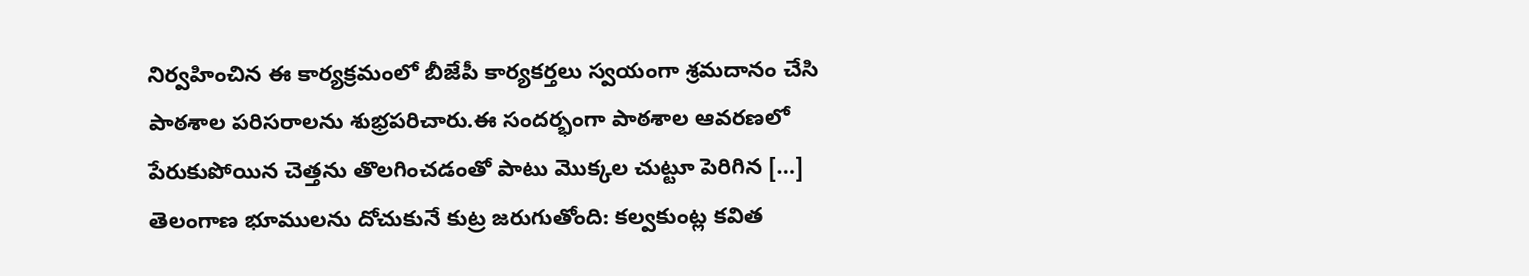నిర్వహించిన ఈ కార్యక్రమంలో బీజేపీ కార్యకర్తలు స్వయంగా శ్రమదానం చేసి పాఠశాల పరిసరాలను శుభ్రపరిచారు.ఈ సందర్భంగా పాఠశాల ఆవరణలో పేరుకుపోయిన చెత్తను తొలగించడంతో పాటు మొక్కల చుట్టూ పెరిగిన […]
తెలంగాణ భూములను దోచుకునే కుట్ర జరుగుతోంది: కల్వకుంట్ల కవిత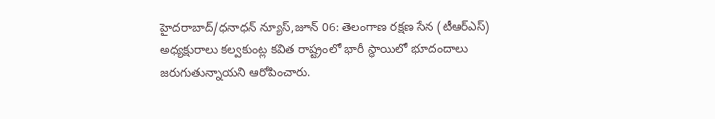హైదరాబాద్/ధనాధన్ న్యూస్,జూన్ 06: తెలంగాణ రక్షణ సేన (టీఆర్ఎస్) అధ్యక్షురాలు కల్వకుంట్ల కవిత రాష్ట్రంలో భారీ స్థాయిలో భూదందాలు జరుగుతున్నాయని ఆరోపించారు.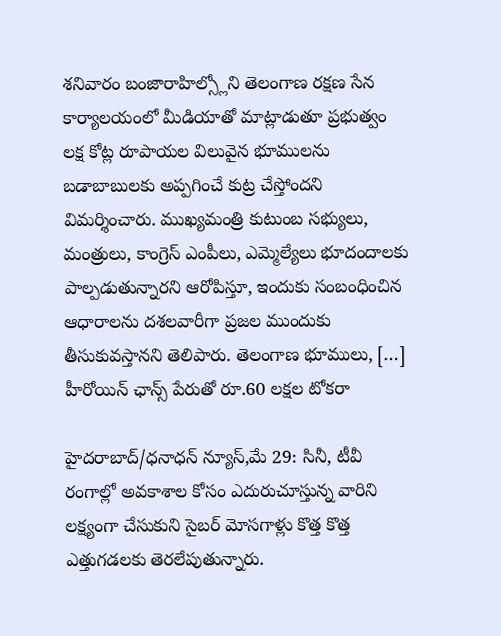శనివారం బంజారాహిల్స్లోని తెలంగాణ రక్షణ సేన కార్యాలయంలో మీడియాతో మాట్లాడుతూ ప్రభుత్వం లక్ష కోట్ల రూపాయల విలువైన భూములను బడాబాబులకు అప్పగించే కుట్ర చేస్తోందని విమర్శించారు. ముఖ్యమంత్రి కుటుంబ సభ్యులు, మంత్రులు, కాంగ్రెస్ ఎంపీలు, ఎమ్మెల్యేలు భూదందాలకు పాల్పడుతున్నారని ఆరోపిస్తూ, ఇందుకు సంబంధించిన ఆధారాలను దశలవారీగా ప్రజల ముందుకు తీసుకువస్తానని తెలిపారు. తెలంగాణ భూములు, […]
హీరోయిన్ ఛాన్స్ పేరుతో రూ.60 లక్షల టోకరా

హైదరాబాద్/ధనాధన్ న్యూస్,మే 29: సినీ, టీవీ రంగాల్లో అవకాశాల కోసం ఎదురుచూస్తున్న వారిని లక్ష్యంగా చేసుకుని సైబర్ మోసగాళ్లు కొత్త కొత్త ఎత్తుగడలకు తెరలేపుతున్నారు.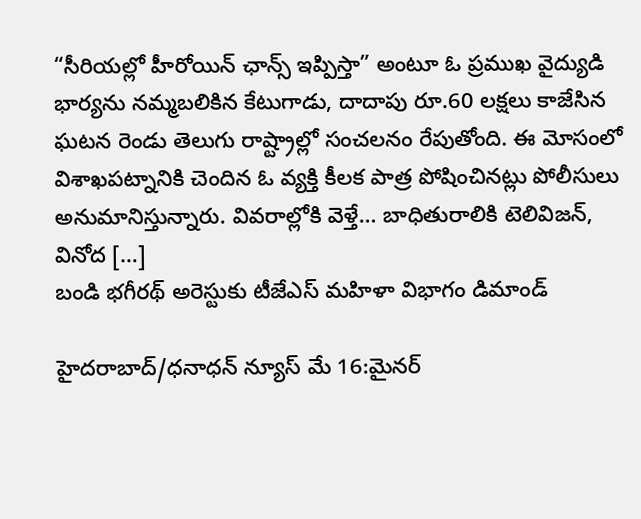“సీరియల్లో హీరోయిన్ ఛాన్స్ ఇప్పిస్తా” అంటూ ఓ ప్రముఖ వైద్యుడి భార్యను నమ్మబలికిన కేటుగాడు, దాదాపు రూ.60 లక్షలు కాజేసిన ఘటన రెండు తెలుగు రాష్ట్రాల్లో సంచలనం రేపుతోంది. ఈ మోసంలో విశాఖపట్నానికి చెందిన ఓ వ్యక్తి కీలక పాత్ర పోషించినట్లు పోలీసులు అనుమానిస్తున్నారు. వివరాల్లోకి వెళ్తే… బాధితురాలికి టెలివిజన్, వినోద […]
బండి భగీరథ్ అరెస్టుకు టీజేఎస్ మహిళా విభాగం డిమాండ్

హైదరాబాద్/ధనాధన్ న్యూస్ మే 16:మైనర్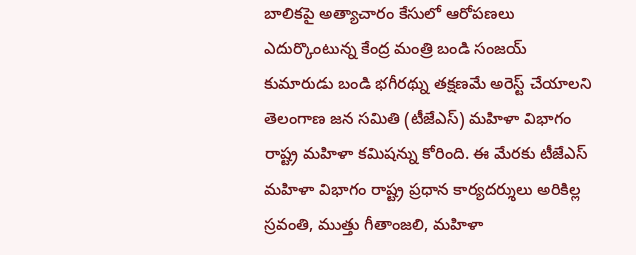బాలికపై అత్యాచారం కేసులో ఆరోపణలు ఎదుర్కొంటున్న కేంద్ర మంత్రి బండి సంజయ్ కుమారుడు బండి భగీరథ్ను తక్షణమే అరెస్ట్ చేయాలని తెలంగాణ జన సమితి (టీజేఎస్) మహిళా విభాగం రాష్ట్ర మహిళా కమిషన్ను కోరింది. ఈ మేరకు టీజేఎస్ మహిళా విభాగం రాష్ట్ర ప్రధాన కార్యదర్శులు అరికిల్ల స్రవంతి, ముత్తు గీతాంజలి, మహిళా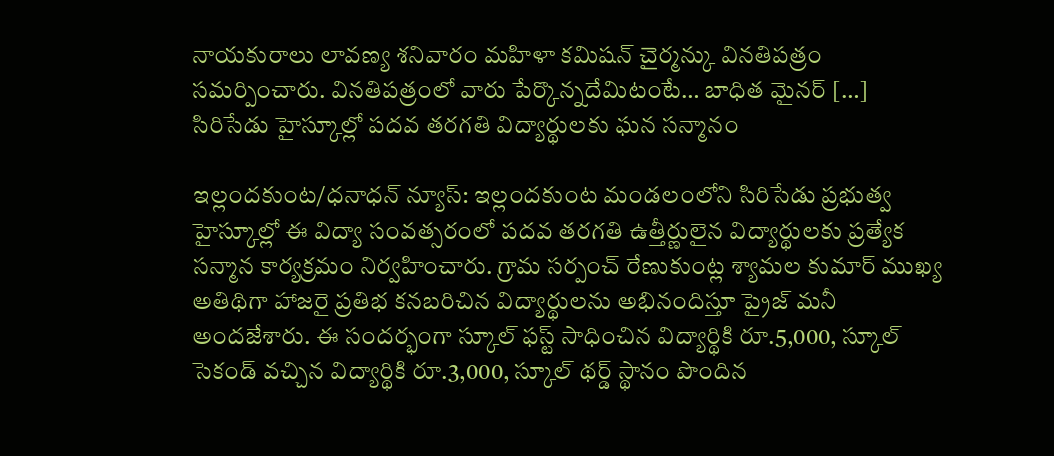నాయకురాలు లావణ్య శనివారం మహిళా కమిషన్ చైర్మన్కు వినతిపత్రం సమర్పించారు. వినతిపత్రంలో వారు పేర్కొన్నదేమిటంటే… బాధిత మైనర్ […]
సిరిసేడు హైస్కూల్లో పదవ తరగతి విద్యార్థులకు ఘన సన్మానం

ఇల్లందకుంట/ధనాధన్ న్యూస్: ఇల్లందకుంట మండలంలోని సిరిసేడు ప్రభుత్వ హైస్కూల్లో ఈ విద్యా సంవత్సరంలో పదవ తరగతి ఉత్తీర్ణులైన విద్యార్థులకు ప్రత్యేక సన్మాన కార్యక్రమం నిర్వహించారు. గ్రామ సర్పంచ్ రేణుకుంట్ల శ్యామల కుమార్ ముఖ్య అతిథిగా హాజరై ప్రతిభ కనబరిచిన విద్యార్థులను అభినందిస్తూ ప్రైజ్ మనీ అందజేశారు. ఈ సందర్భంగా స్కూల్ ఫస్ట్ సాధించిన విద్యార్థికి రూ.5,000, స్కూల్ సెకండ్ వచ్చిన విద్యార్థికి రూ.3,000, స్కూల్ థర్డ్ స్థానం పొందిన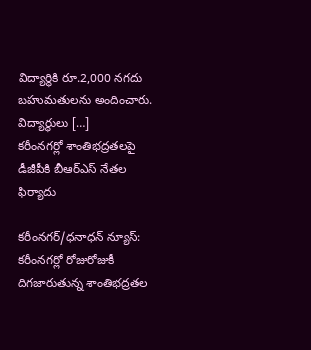విద్యార్థికి రూ.2,000 నగదు బహుమతులను అందించారు. విద్యార్థులు […]
కరీంనగర్లో శాంతిభద్రతలపై డీజీపీకి బీఆర్ఎస్ నేతల ఫిర్యాదు

కరీంనగర్/ధనాధన్ న్యూస్: కరీంనగర్లో రోజురోజుకీ దిగజారుతున్న శాంతిభద్రతల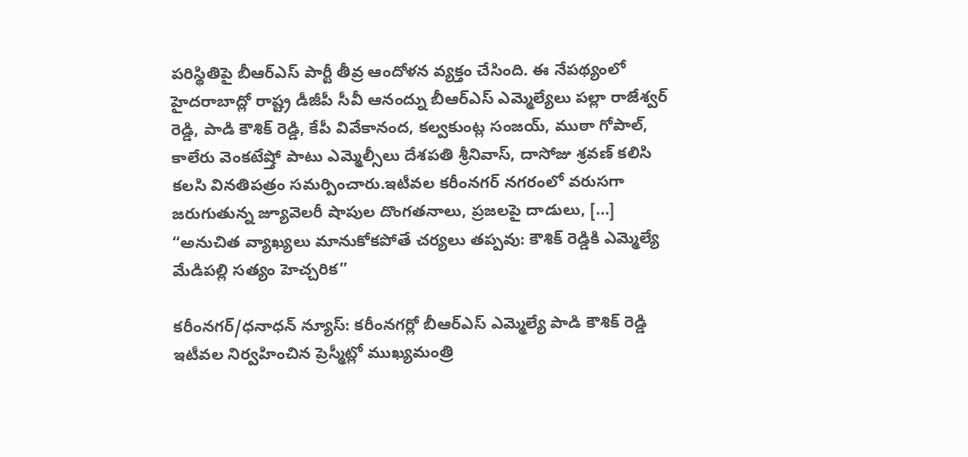పరిస్థితిపై బీఆర్ఎస్ పార్టీ తీవ్ర ఆందోళన వ్యక్తం చేసింది. ఈ నేపథ్యంలో హైదరాబాద్లో రాష్ట్ర డీజీపీ సీవీ ఆనంద్ను బీఆర్ఎస్ ఎమ్మెల్యేలు పల్లా రాజేశ్వర్ రెడ్డి, పాడి కౌశిక్ రెడ్డి, కేపీ వివేకానంద, కల్వకుంట్ల సంజయ్, ముఠా గోపాల్, కాలేరు వెంకటేష్తో పాటు ఎమ్మెల్సీలు దేశపతి శ్రీనివాస్, దాసోజు శ్రవణ్ కలిసి కలసి వినతిపత్రం సమర్పించారు.ఇటీవల కరీంనగర్ నగరంలో వరుసగా జరుగుతున్న జ్యూవెలరీ షాపుల దొంగతనాలు, ప్రజలపై దాడులు, […]
“అనుచిత వ్యాఖ్యలు మానుకోకపోతే చర్యలు తప్పవు: కౌశిక్ రెడ్డికి ఎమ్మెల్యే మేడిపల్లి సత్యం హెచ్చరిక”

కరీంనగర్/ధనాధన్ న్యూస్: కరీంనగర్లో బీఆర్ఎస్ ఎమ్మెల్యే పాడి కౌశిక్ రెడ్డి ఇటీవల నిర్వహించిన ప్రెస్మీట్లో ముఖ్యమంత్రి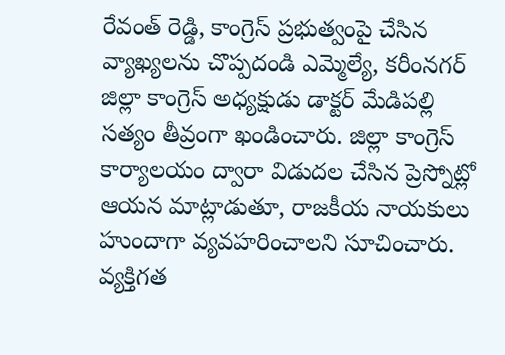రేవంత్ రెడ్డి, కాంగ్రెస్ ప్రభుత్వంపై చేసిన వ్యాఖ్యలను చొప్పదండి ఎమ్మెల్యే, కరీంనగర్ జిల్లా కాంగ్రెస్ అధ్యక్షుడు డాక్టర్ మేడిపల్లి సత్యం తీవ్రంగా ఖండించారు. జిల్లా కాంగ్రెస్ కార్యాలయం ద్వారా విడుదల చేసిన ప్రెస్నోట్లో ఆయన మాట్లాడుతూ, రాజకీయ నాయకులు హుందాగా వ్యవహరించాలని సూచించారు. వ్యక్తిగత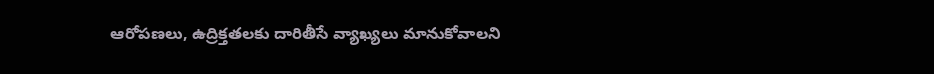ఆరోపణలు, ఉద్రిక్తతలకు దారితీసే వ్యాఖ్యలు మానుకోవాలని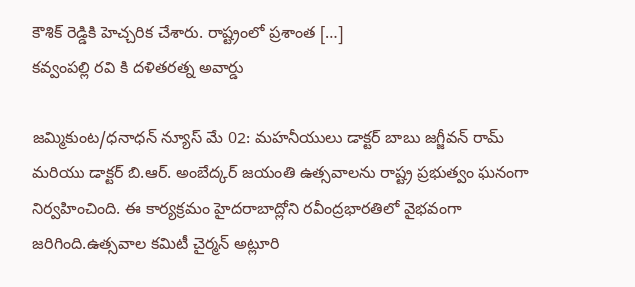కౌశిక్ రెడ్డికి హెచ్చరిక చేశారు. రాష్ట్రంలో ప్రశాంత […]
కవ్వంపల్లి రవి కి దళితరత్న అవార్డు

జమ్మికుంట/ధనాధన్ న్యూస్ మే 02: మహనీయులు డాక్టర్ బాబు జగ్జీవన్ రామ్ మరియు డాక్టర్ బి.ఆర్. అంబేద్కర్ జయంతి ఉత్సవాలను రాష్ట్ర ప్రభుత్వం ఘనంగా నిర్వహించింది. ఈ కార్యక్రమం హైదరాబాద్లోని రవీంద్రభారతిలో వైభవంగా జరిగింది.ఉత్సవాల కమిటీ చైర్మన్ అట్లూరి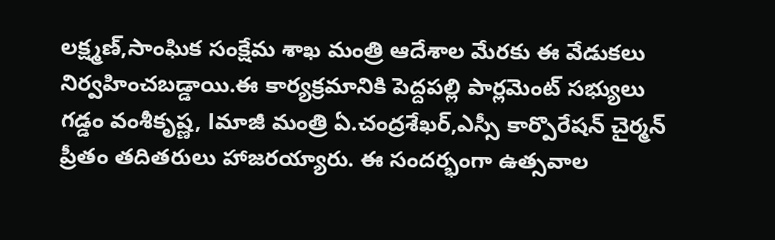లక్ష్మణ్,సాంఘిక సంక్షేమ శాఖ మంత్రి ఆదేశాల మేరకు ఈ వేడుకలు నిర్వహించబడ్డాయి.ఈ కార్యక్రమానికి పెద్దపల్లి పార్లమెంట్ సభ్యులు గడ్డం వంశీకృష్ణ, lమాజీ మంత్రి ఏ.చంద్రశేఖర్,ఎస్సీ కార్పొరేషన్ చైర్మన్ ప్రీతం తదితరులు హాజరయ్యారు. ఈ సందర్భంగా ఉత్సవాల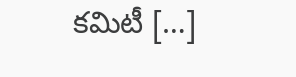కమిటీ […]